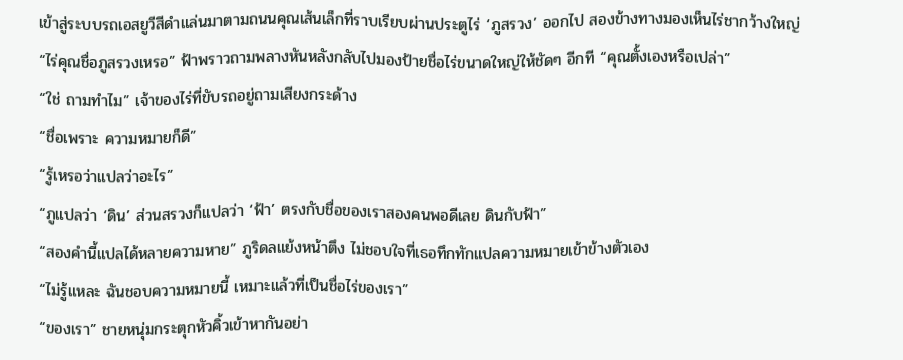เข้าสู่ระบบรถเอสยูวีสีดำแล่นมาตามถนนคุณเส้นเล็กที่ราบเรียบผ่านประตูไร่ ‘ภูสรวง’ ออกไป สองข้างทางมองเห็นไร่ชากว้างใหญ่
“ไร่คุณชื่อภูสรวงเหรอ” ฟ้าพราวถามพลางหันหลังกลับไปมองป้ายชื่อไร่ขนาดใหญ่ให้ชัดๆ อีกที “คุณตั้งเองหรือเปล่า”
“ใช่ ถามทำไม” เจ้าของไร่ที่ขับรถอยู่ถามเสียงกระด้าง
“ชื่อเพราะ ความหมายก็ดี”
“รู้เหรอว่าแปลว่าอะไร”
“ภูแปลว่า ‘ดิน’ ส่วนสรวงก็แปลว่า ‘ฟ้า’ ตรงกับชื่อของเราสองคนพอดีเลย ดินกับฟ้า”
“สองคำนี้แปลได้หลายความหาย” ภูริดลแย้งหน้าตึง ไม่ชอบใจที่เธอทึกทักแปลความหมายเข้าข้างตัวเอง
“ไม่รู้แหละ ฉันชอบความหมายนี้ เหมาะแล้วที่เป็นชื่อไร่ของเรา”
“ของเรา” ชายหนุ่มกระตุกหัวคิ้วเข้าหากันอย่า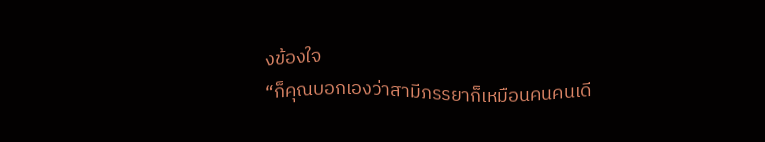งข้องใจ
“ก็คุณบอกเองว่าสามีภรรยาก็เหมือนคนคนเดี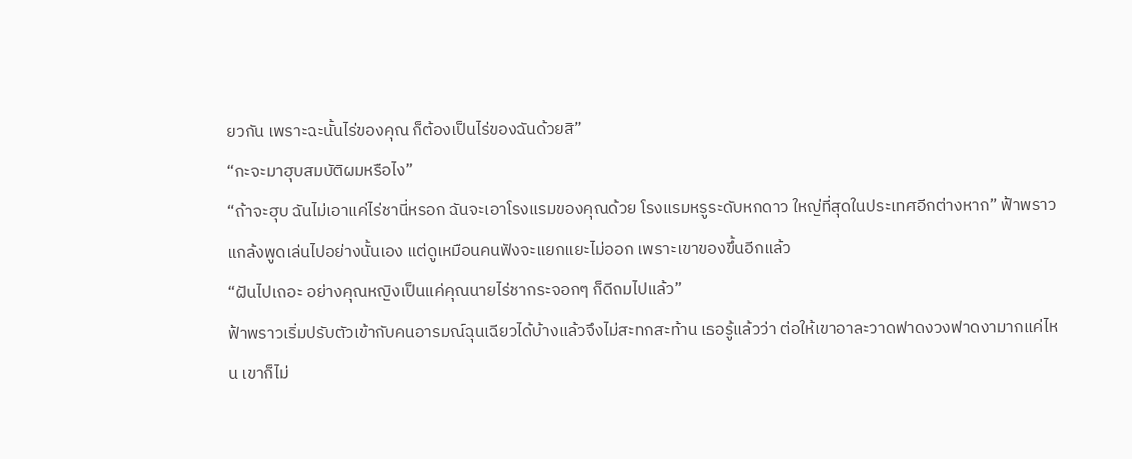ยวกัน เพราะฉะนั้นไร่ของคุณ ก็ต้องเป็นไร่ของฉันด้วยสิ”
“กะจะมาฮุบสมบัติผมหรือไง”
“ถ้าจะฮุบ ฉันไม่เอาแค่ไร่ชานี่หรอก ฉันจะเอาโรงแรมของคุณด้วย โรงแรมหรูระดับหกดาว ใหญ่ที่สุดในประเทศอีกต่างหาก” ฟ้าพราวแกล้งพูดเล่นไปอย่างนั้นเอง แต่ดูเหมือนคนฟังจะแยกแยะไม่ออก เพราะเขาของขึ้นอีกแล้ว
“ฝันไปเถอะ อย่างคุณหญิงเป็นแค่คุณนายไร่ชากระจอกๆ ก็ดีถมไปแล้ว”
ฟ้าพราวเริ่มปรับตัวเข้ากับคนอารมณ์ฉุนเฉียวได้บ้างแล้วจึงไม่สะทกสะท้าน เธอรู้แล้วว่า ต่อให้เขาอาละวาดฟาดงวงฟาดงามากแค่ไหน เขาก็ไม่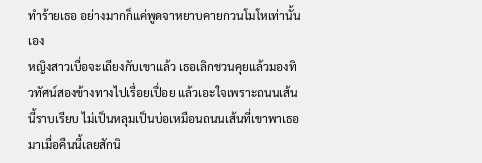ทำร้ายเธอ อย่างมากก็แค่พูดจาหยาบคายกวนโมโหเท่านั้นเอง
หญิงสาวเบื่อจะเถียงกับเขาแล้ว เธอเลิกชวนคุยแล้วมองทิวทัศน์สองข้างทางไปเรื่อยเปื่อย แล้วเอะใจเพราะถนนเส้นนี้ราบเรียบ ไม่เป็นหลุมเป็นบ่อเหมือนถนนเส้นที่เขาพาเธอมาเมื่อคืนนี้เลยสักนิ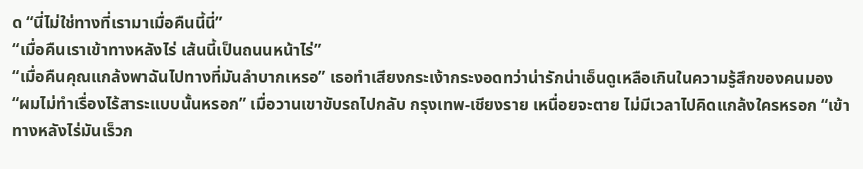ด “นี่ไม่ใช่ทางที่เรามาเมื่อคืนนี้นี่”
“เมื่อคืนเราเข้าทางหลังไร่ เส้นนี้เป็นถนนหน้าไร่”
“เมื่อคืนคุณแกล้งพาฉันไปทางที่มันลำบากเหรอ” เธอทำเสียงกระเง้ากระงอดทว่าน่ารักน่าเอ็นดูเหลือเกินในความรู้สึกของคนมอง
“ผมไม่ทำเรื่องไร้สาระแบบนั้นหรอก” เมื่อวานเขาขับรถไปกลับ กรุงเทพ-เชียงราย เหนื่อยจะตาย ไม่มีเวลาไปคิดแกล้งใครหรอก “เข้าทางหลังไร่มันเร็วก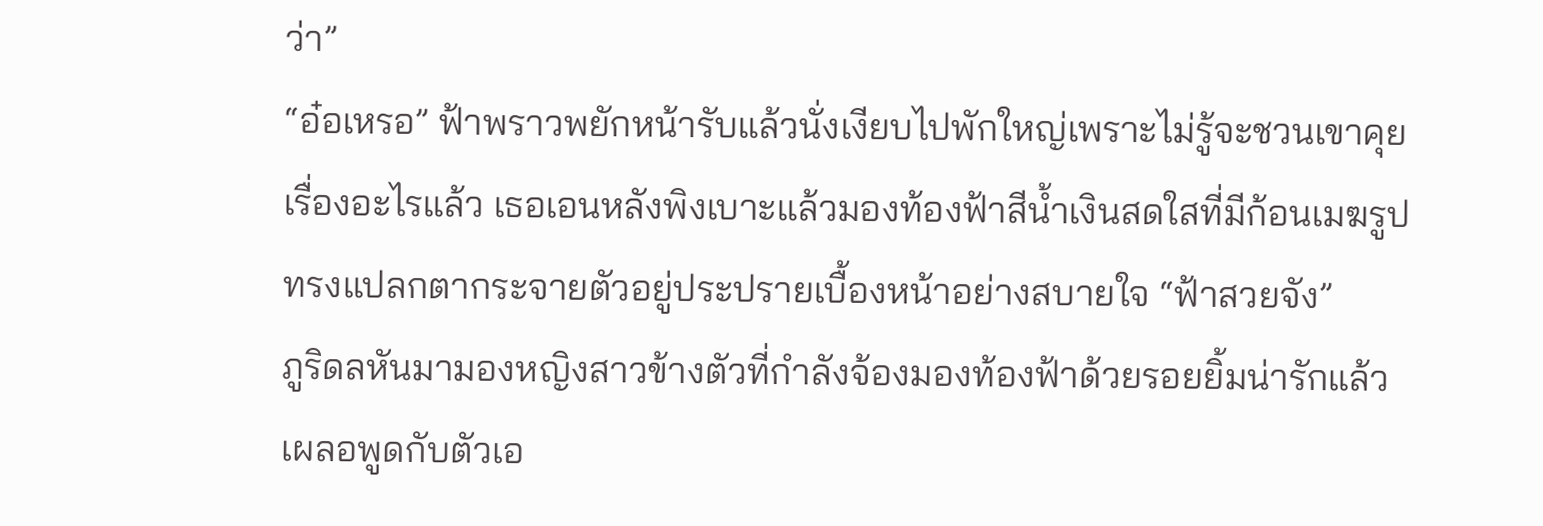ว่า”
“อ๋อเหรอ” ฟ้าพราวพยักหน้ารับแล้วนั่งเงียบไปพักใหญ่เพราะไม่รู้จะชวนเขาคุยเรื่องอะไรแล้ว เธอเอนหลังพิงเบาะแล้วมองท้องฟ้าสีน้ำเงินสดใสที่มีก้อนเมฆรูปทรงแปลกตากระจายตัวอยู่ประปรายเบื้องหน้าอย่างสบายใจ “ฟ้าสวยจัง”
ภูริดลหันมามองหญิงสาวข้างตัวที่กำลังจ้องมองท้องฟ้าด้วยรอยยิ้มน่ารักแล้วเผลอพูดกับตัวเอ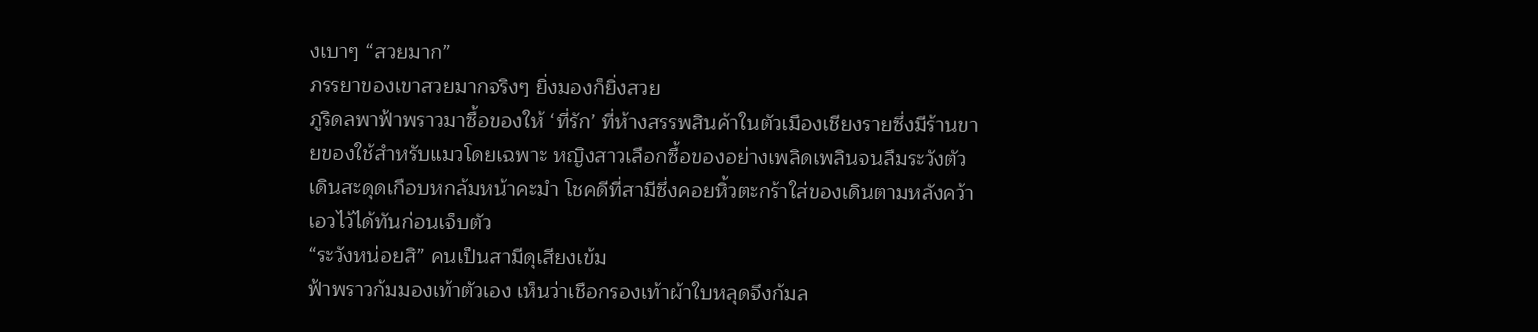งเบาๆ “สวยมาก”
ภรรยาของเขาสวยมากจริงๆ ยิ่งมองก็ยิ่งสวย
ภูริดลพาฟ้าพราวมาซื้อของให้ ‘ที่รัก’ ที่ห้างสรรพสินค้าในตัวเมืองเชียงรายซึ่งมีร้านขายของใช้สำหรับแมวโดยเฉพาะ หญิงสาวเลือกซื้อของอย่างเพลิดเพลินจนลืมระวังตัว เดินสะดุดเกือบหกล้มหน้าคะมำ โชคดีที่สามีซึ่งคอยหิ้วตะกร้าใส่ของเดินตามหลังคว้าเอวไว้ได้ทันก่อนเจ็บตัว
“ระวังหน่อยสิ” คนเป็นสามีดุเสียงเข้ม
ฟ้าพราวก้มมองเท้าตัวเอง เห็นว่าเชือกรองเท้าผ้าใบหลุดจึงก้มล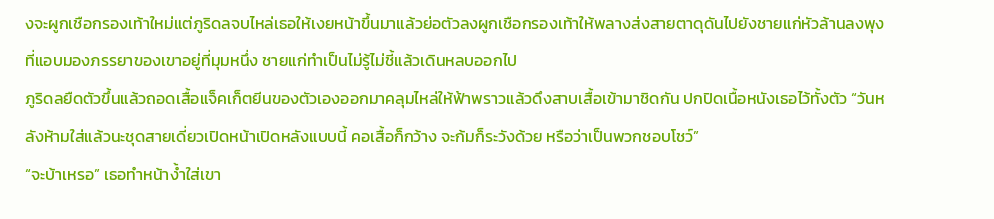งจะผูกเชือกรองเท้าใหม่แต่ภูริดลจบไหล่เธอให้เงยหน้าขึ้นมาแล้วย่อตัวลงผูกเชือกรองเท้าให้พลางส่งสายตาดุดันไปยังชายแก่หัวล้านลงพุงที่แอบมองภรรยาของเขาอยู่ที่มุมหนึ่ง ชายแก่ทำเป็นไม่รู้ไม่ชี้แล้วเดินหลบออกไป
ภูริดลยืดตัวขึ้นแล้วถอดเสื้อแจ็คเก็ตยีนของตัวเองออกมาคลุมไหล่ให้ฟ้าพราวแล้วดึงสาบเสื้อเข้ามาชิดกัน ปกปิดเนื้อหนังเธอไว้ทั้งตัว “วันหลังห้ามใส่แล้วนะชุดสายเดี่ยวเปิดหน้าเปิดหลังแบบนี้ คอเสื้อก็กว้าง จะก้มก็ระวังด้วย หรือว่าเป็นพวกชอบโชว์”
“จะบ้าเหรอ” เธอทำหน้าง้ำใส่เขา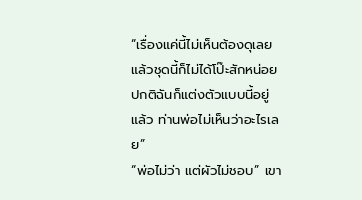“เรื่องแค่นี้ไม่เห็นต้องดุเลย แล้วชุดนี้ก็ไม่ได้โป๊ะสักหน่อย ปกติฉันก็แต่งตัวแบบนี้อยู่แล้ว ท่านพ่อไม่เห็นว่าอะไรเลย”
“พ่อไม่ว่า แต่ผัวไม่ชอบ” เขา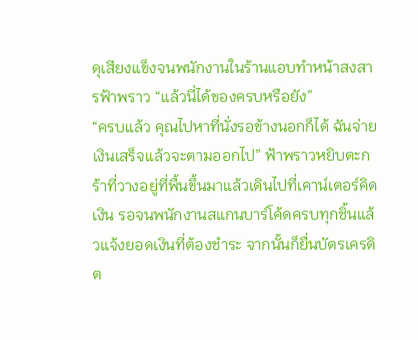ดุเสียงแข็งจนพนักงานในร้านแอบทำหน้าสงสารฟ้าพราว “แล้วนี่ได้ของครบหรือยัง”
“ครบแล้ว คุณไปหาที่นั่งรอข้างนอกก็ได้ ฉันจ่ายเงินเสร็จแล้วจะตามออกไป” ฟ้าพราวหยิบตะกร้าที่วางอยู่ที่พื้นขึ้นมาแล้วเดินไปที่เคาน์เตอร์คิดเงิน รอจนพนักงานสแกนบาร์โค้ดครบทุกชิ้นแล้วแจ้งยอดเงินที่ต้องชำระ จากนั้นก็ยื่นบัตรเครดิต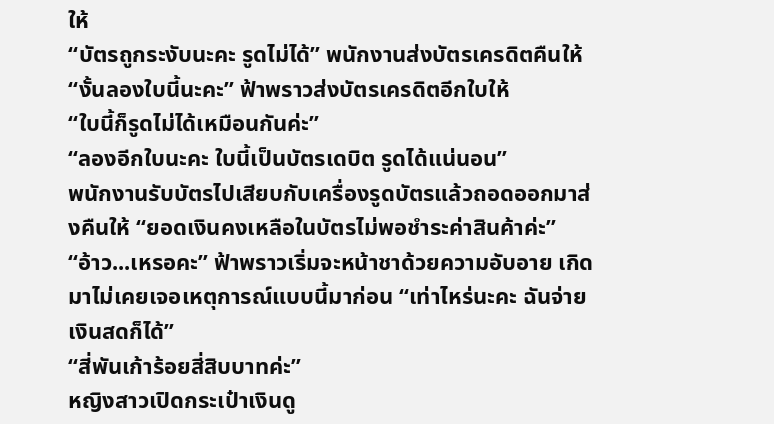ให้
“บัตรถูกระงับนะคะ รูดไม่ได้” พนักงานส่งบัตรเครดิตคืนให้
“งั้นลองใบนี้นะคะ” ฟ้าพราวส่งบัตรเครดิตอีกใบให้
“ใบนี้ก็รูดไม่ได้เหมือนกันค่ะ”
“ลองอีกใบนะคะ ใบนี้เป็นบัตรเดบิต รูดได้แน่นอน”
พนักงานรับบัตรไปเสียบกับเครื่องรูดบัตรแล้วถอดออกมาส่งคืนให้ “ยอดเงินคงเหลือในบัตรไม่พอชำระค่าสินค้าค่ะ”
“อ้าว...เหรอคะ” ฟ้าพราวเริ่มจะหน้าชาด้วยความอับอาย เกิดมาไม่เคยเจอเหตุการณ์แบบนี้มาก่อน “เท่าไหร่นะคะ ฉันจ่ายเงินสดก็ได้”
“สี่พันเก้าร้อยสี่สิบบาทค่ะ”
หญิงสาวเปิดกระเป๋าเงินดู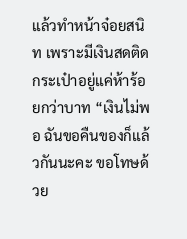แล้วทำหน้าจ๋อยสนิท เพราะมีเงินสดติดกระเป๋าอยู่แค่ห้าร้อยกว่าบาท “เงินไม่พอ ฉันขอคืนของก็แล้วกันนะคะ ขอโทษด้วย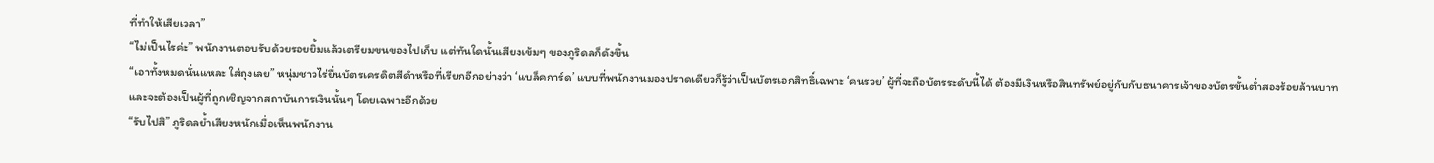ที่ทำให้เสียเวลา”
“ไม่เป็นไรค่ะ” พนักงานตอบรับด้วยรอยยิ้มแล้วเตรียมขนของไปเก็บ แต่ทันใดนั้นเสียงเข้มๆ ของภูริดลก็ดังขึ้น
“เอาทั้งหมดนั่นแหละ ใส่ถุงเลย” หนุ่มชาวไร่ยื่นบัตรเครดิตสีดำหรือที่เรียกอีกอย่างว่า ‘แบล็คการ์ด’ แบบที่พนักงานมองปราดเดียวก็รู้ว่าเป็นบัตรเอกสิทธิ์เฉพาะ ‘คนรวย’ ผู้ที่จะถือบัตรระดับนี้ได้ ต้องมีเงินหรือสินทรัพย์อยู่กับกับธนาคารเจ้าของบัตรขั้นต่ำสองร้อยล้านบาท และจะต้องเป็นผู้ที่ถูกเชิญจากสถาบันการเงินนั้นๆ โดยเฉพาะอีกด้วย
“รับไปสิ” ภูริดลย้ำเสียงหนักเมื่อเห็นพนักงาน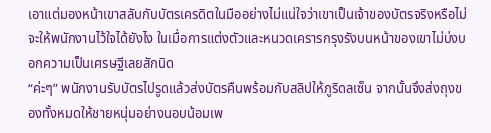เอาแต่มองหน้าเขาสลับกับบัตรเครดิตในมืออย่างไม่แน่ใจว่าเขาเป็นเจ้าของบัตรจริงหรือไม่ จะให้พนักงานไว้ใจได้ยังไง ในเมื่อการแต่งตัวและหนวดเครารกรุงรังบนหน้าของเขาไม่บ่งบอกความเป็นเศรษฐีเลยสักนิด
“ค่ะๆ” พนักงานรับบัตรไปรูดแล้วส่งบัตรคืนพร้อมกับสลิปให้ภูริดลเซ็น จากนั้นจึงส่งถุงของทั้งหมดให้ชายหนุ่มอย่างนอบน้อมเพ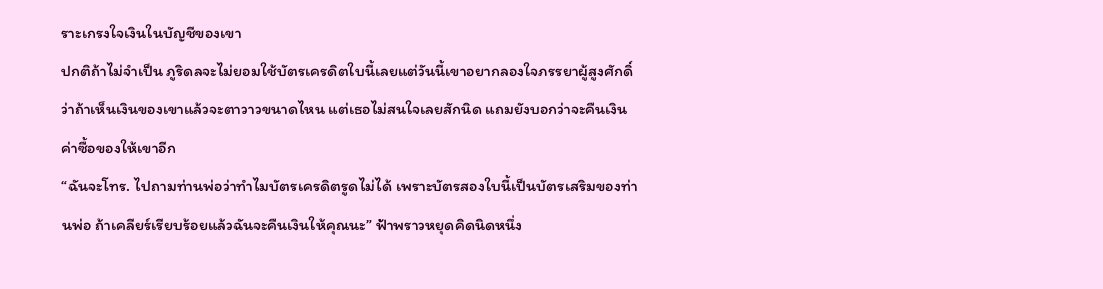ราะเกรงใจเงินในบัญชีของเขา
ปกติถ้าไม่จำเป็น ภูริดลจะไม่ยอมใช้บัตรเครดิตใบนี้เลยแต่วันนี้เขาอยากลองใจภรรยาผู้สูงศักดิ์ ว่าถ้าเห็นเงินของเขาแล้วจะตาวาวขนาดไหน แต่เธอไม่สนใจเลยสักนิด แถมยังบอกว่าจะคืนเงินค่าซื้อของให้เขาอีก
“ฉันจะโทร. ไปถามท่านพ่อว่าทำไมบัตรเครดิตรูดไม่ได้ เพราะบัตรสองใบนี้เป็นบัตรเสริมของท่านพ่อ ถ้าเคลียร์เรียบร้อยแล้วฉันจะคืนเงินให้คุณนะ” ฟ้าพราวหยุดคิดนิดหนึ่ง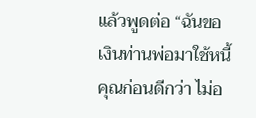แล้วพูดต่อ “ฉันขอเงินท่านพ่อมาใช้หนี้คุณก่อนดีกว่า ไม่อ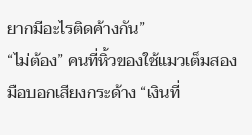ยากมีอะไรติดค้างกัน”
“ไม่ต้อง” คนที่หิ้วของใช้แมวเต็มสองมือบอกเสียงกระด้าง “เงินที่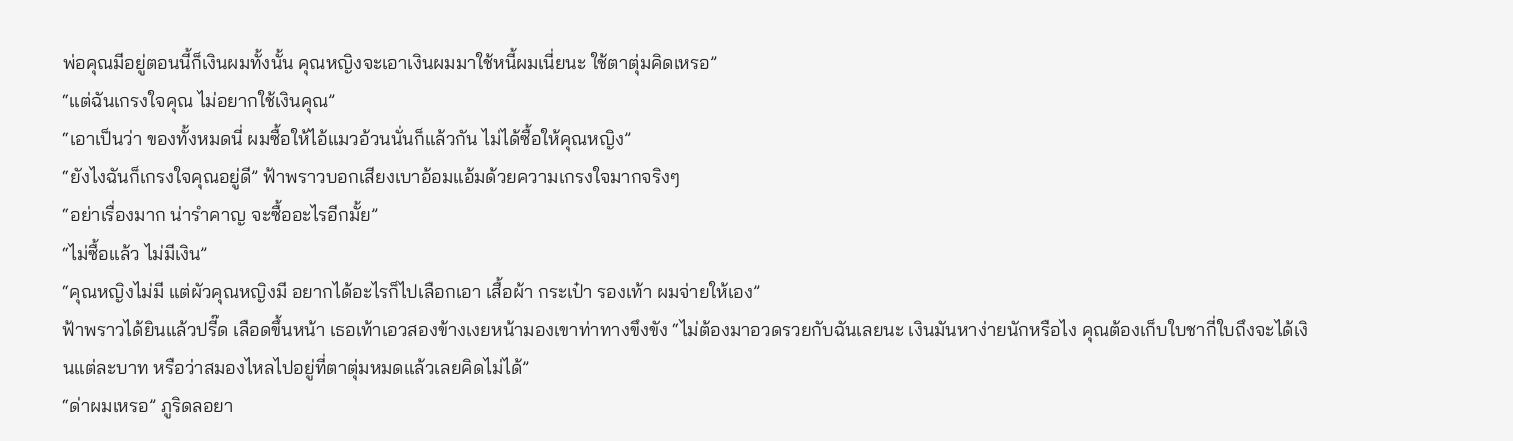พ่อคุณมีอยู่ตอนนี้ก็เงินผมทั้งนั้น คุณหญิงจะเอาเงินผมมาใช้หนี้ผมเนี่ยนะ ใช้ตาตุ่มคิดเหรอ”
“แต่ฉันเกรงใจคุณ ไม่อยากใช้เงินคุณ”
“เอาเป็นว่า ของทั้งหมดนี่ ผมซื้อให้ไอ้แมวอ้วนนั่นก็แล้วกัน ไม่ได้ซื้อให้คุณหญิง”
“ยังไงฉันก็เกรงใจคุณอยู่ดี” ฟ้าพราวบอกเสียงเบาอ้อมแอ้มด้วยความเกรงใจมากจริงๆ
“อย่าเรื่องมาก น่ารำคาญ จะซื้ออะไรอีกมั้ย”
“ไม่ซื้อแล้ว ไม่มีเงิน”
“คุณหญิงไม่มี แต่ผัวคุณหญิงมี อยากได้อะไรก็ไปเลือกเอา เสื้อผ้า กระเป๋า รองเท้า ผมจ่ายให้เอง”
ฟ้าพราวได้ยินแล้วปรี๊ด เลือดขึ้นหน้า เธอเท้าเอวสองข้างเงยหน้ามองเขาท่าทางขึงขัง “ไม่ต้องมาอวดรวยกับฉันเลยนะ เงินมันหาง่ายนักหรือไง คุณต้องเก็บใบชากี่ใบถึงจะได้เงินแต่ละบาท หรือว่าสมองไหลไปอยู่ที่ตาตุ่มหมดแล้วเลยคิดไม่ได้”
“ด่าผมเหรอ” ภูริดลอยา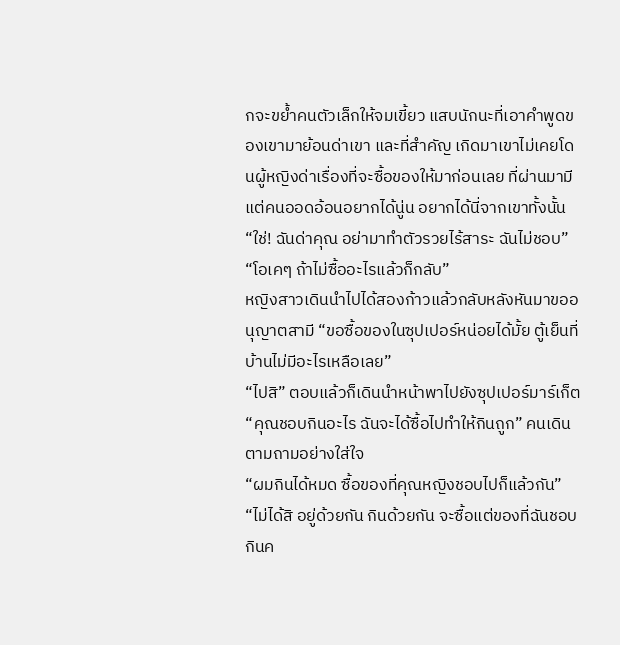กจะขย้ำคนตัวเล็กให้จมเขี้ยว แสบนักนะที่เอาคำพูดของเขามาย้อนด่าเขา และที่สำคัญ เกิดมาเขาไม่เคยโดนผู้หญิงด่าเรื่องที่จะซื้อของให้มาก่อนเลย ที่ผ่านมามีแต่คนออดอ้อนอยากได้นู่น อยากได้นี่จากเขาทั้งนั้น
“ใช่! ฉันด่าคุณ อย่ามาทำตัวรวยไร้สาระ ฉันไม่ชอบ”
“โอเคๆ ถ้าไม่ซื้ออะไรแล้วก็กลับ”
หญิงสาวเดินนำไปได้สองก้าวแล้วกลับหลังหันมาขออนุญาตสามี “ขอซื้อของในซุปเปอร์หน่อยได้มั้ย ตู้เย็นที่บ้านไม่มีอะไรเหลือเลย”
“ไปสิ” ตอบแล้วก็เดินนำหน้าพาไปยังซุปเปอร์มาร์เก็ต
“คุณชอบกินอะไร ฉันจะได้ซื้อไปทำให้กินถูก” คนเดินตามถามอย่างใส่ใจ
“ผมกินได้หมด ซื้อของที่คุณหญิงชอบไปก็แล้วกัน”
“ไม่ได้สิ อยู่ด้วยกัน กินด้วยกัน จะซื้อแต่ของที่ฉันชอบกินค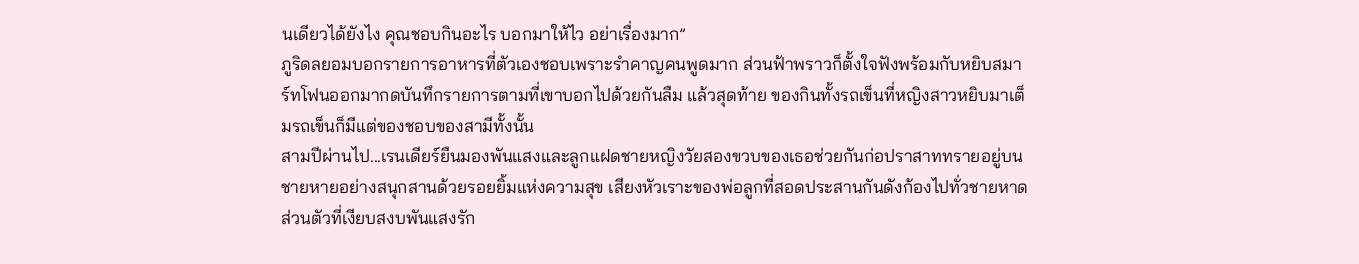นเดียวได้ยังไง คุณชอบกินอะไร บอกมาให้ไว อย่าเรื่องมาก”
ภูริดลยอมบอกรายการอาหารที่ตัวเองชอบเพราะรำคาญคนพูดมาก ส่วนฟ้าพราวก็ตั้งใจฟังพร้อมกับหยิบสมาร์ทโฟนออกมากดบันทึกรายการตามที่เขาบอกไปด้วยกันลืม แล้วสุดท้าย ของกินทั้งรถเข็นที่หญิงสาวหยิบมาเต็มรถเข็นก็มีแต่ของชอบของสามีทั้งนั้น
สามปีผ่านไป...เรนเดียร์ยืนมองพันแสงและลูกแฝดชายหญิงวัยสองขวบของเธอช่วยกันก่อปราสาททรายอยู่บนชายหายอย่างสนุกสานด้วยรอยยิ้มแห่งความสุข เสียงหัวเราะของพ่อลูกที่สอดประสานกันดังก้องไปทั่วชายหาดส่วนตัวที่เงียบสงบพันแสงรัก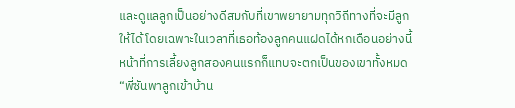และดูแลลูกเป็นอย่างดีสมกับที่เขาพยายามทุกวิถีทางที่จะมีลูกให้ได้ โดยเฉพาะในเวลาที่เธอท้องลูกคนแฝดได้หกเดือนอย่างนี้ หน้าที่การเลี้ยงลูกสองคนแรกก็แทบจะตกเป็นของเขาทั้งหมด“พี่ซันพาลูกเข้าบ้าน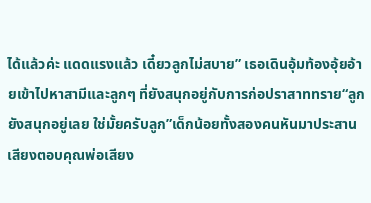ได้แล้วค่ะ แดดแรงแล้ว เดี๋ยวลูกไม่สบาย” เธอเดินอุ้มท้องอุ้ยอ้ายเข้าไปหาสามีและลูกๆ ที่ยังสนุกอยู่กับการก่อปราสาททราย“ลูกยังสนุกอยู่เลย ใช่มั้ยครับลูก”เด็กน้อยทั้งสองคนหันมาประสานเสียงตอบคุณพ่อเสียง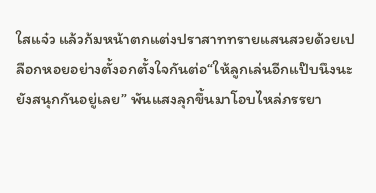ใสแจ๋ว แล้วก้มหน้าตกแต่งปราสาททรายแสนสวยด้วยเปลือกหอยอย่างตั้งอกตั้งใจกันต่อ“ให้ลูกเล่นอีกแป๊บนึงนะ ยังสนุกกันอยู่เลย” พันแสงลุกขึ้นมาโอบไหล่ภรรยา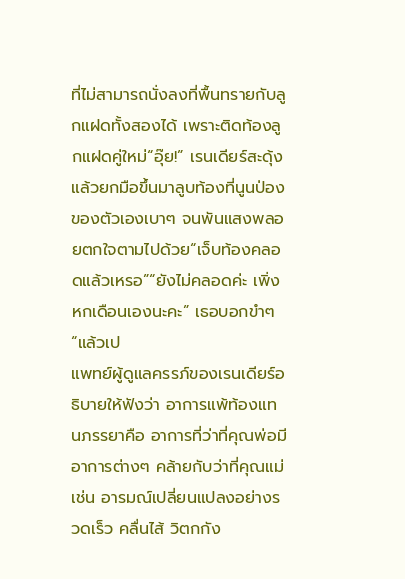ที่ไม่สามารถนั่งลงที่พื้นทรายกับลูกแฝดทั้งสองได้ เพราะติดท้องลูกแฝดคู่ใหม่“อุ๊ย!” เรนเดียร์สะดุ้งแล้วยกมือขึ้นมาลูบท้องที่นูนป่องของตัวเองเบาๆ จนพันแสงพลอยตกใจตามไปด้วย“เจ็บท้องคลอดแล้วเหรอ”“ยังไม่คลอดค่ะ เพิ่งหกเดือนเองนะคะ” เธอบอกขำๆ“แล้วเป
แพทย์ผู้ดูแลครรภ์ของเรนเดียร์อธิบายให้ฟังว่า อาการแพ้ท้องแทนภรรยาคือ อาการที่ว่าที่คุณพ่อมีอาการต่างๆ คล้ายกับว่าที่คุณแม่เช่น อารมณ์เปลี่ยนแปลงอย่างรวดเร็ว คลื่นไส้ วิตกกัง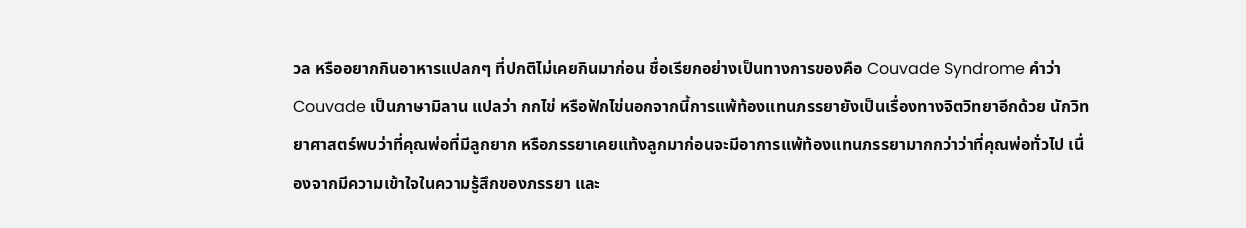วล หรืออยากกินอาหารแปลกๆ ที่ปกติไม่เคยกินมาก่อน ชื่อเรียกอย่างเป็นทางการของคือ Couvade Syndrome คำว่า Couvade เป็นภาษามิลาน แปลว่า กกไข่ หรือฟักไข่นอกจากนี้การแพ้ท้องแทนภรรยายังเป็นเรื่องทางจิตวิทยาอีกด้วย นักวิทยาศาสตร์พบว่าที่คุณพ่อที่มีลูกยาก หรือภรรยาเคยแท้งลูกมาก่อนจะมีอาการแพ้ท้องแทนภรรยามากกว่าว่าที่คุณพ่อทั่วไป เนื่องจากมีความเข้าใจในความรู้สึกของภรรยา และ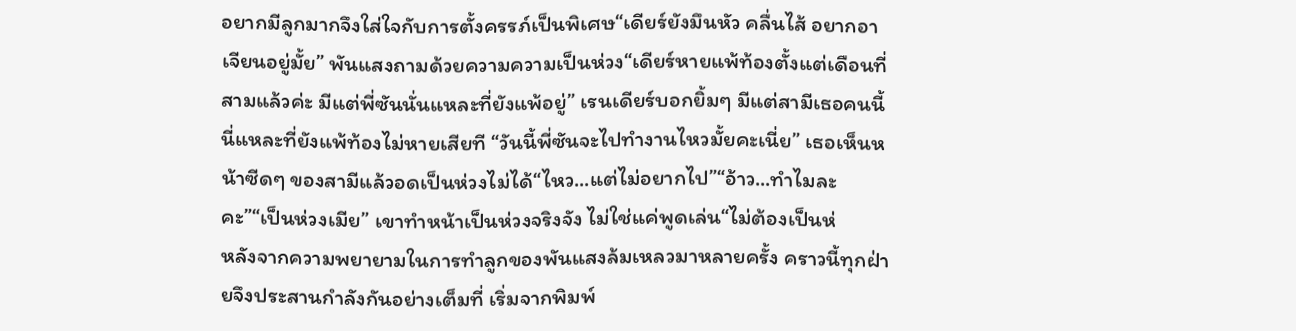อยากมีลูกมากจึงใส่ใจกับการตั้งครรภ์เป็นพิเศษ“เดียร์ยังมึนหัว คลื่นไส้ อยากอาเจียนอยู่มั้ย” พันแสงถามด้วยความความเป็นห่วง“เดียร์หายแพ้ท้องตั้งแต่เดือนที่สามแล้วค่ะ มีแต่พี่ซันนั่นแหละที่ยังแพ้อยู่” เรนเดียร์บอกยิ้มๆ มีแต่สามีเธอคนนี้นี่แหละที่ยังแพ้ท้องไม่หายเสียที “วันนี้พี่ซันจะไปทำงานไหวมั้ยคะเนี่ย” เธอเห็นหน้าซีดๆ ของสามีแล้วอดเป็นห่วงไม่ได้“ไหว...แต่ไม่อยากไป”“อ้าว...ทำไมละคะ”“เป็นห่วงเมีย” เขาทำหน้าเป็นห่วงจริงจัง ไม่ใช่แค่พูดเล่น“ไม่ต้องเป็นห่
หลังจากความพยายามในการทำลูกของพันแสงล้มเหลวมาหลายครั้ง คราวนี้ทุกฝ่ายจึงประสานกำลังกันอย่างเต็มที่ เริ่มจากพิมพ์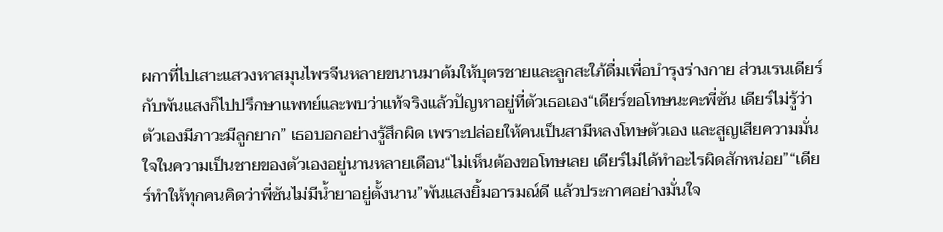ผกาที่ไปเสาะแสวงหาสมุนไพรจีนหลายขนานมาต้มให้บุตรชายและลูกสะใภ้ดื่มเพื่อบำรุงร่างกาย ส่วนเรนเดียร์กับพันแสงก็ไปปรึกษาแพทย์และพบว่าแท้จริงแล้วปัญหาอยู่ที่ตัวเธอเอง“เดียร์ขอโทษนะคะพี่ซัน เดียร์ไม่รู้ว่าตัวเองมีภาวะมีลูกยาก” เธอบอกอย่างรู้สึกผิด เพราะปล่อยให้คนเป็นสามีหลงโทษตัวเอง และสูญเสียความมั่นใจในความเป็นชายของตัวเองอยู่นานหลายเดือน“ไม่เห็นต้องขอโทษเลย เดียร์ไม่ได้ทำอะไรผิดสักหน่อย”“เดียร์ทำให้ทุกคนคิดว่าพี่ซันไม่มีน้ำยาอยู่ตั้งนาน”พันแสงยิ้มอารมณ์ดี แล้วประกาศอย่างมั่นใจ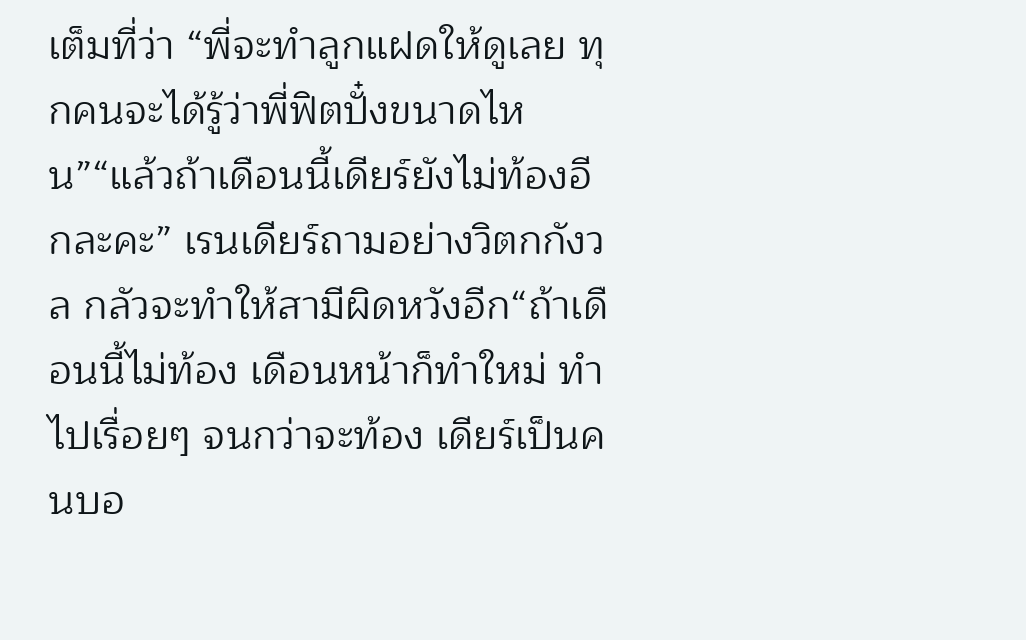เต็มที่ว่า “พี่จะทำลูกแฝดให้ดูเลย ทุกคนจะได้รู้ว่าพี่ฟิตปั๋งขนาดไหน”“แล้วถ้าเดือนนี้เดียร์ยังไม่ท้องอีกละคะ” เรนเดียร์ถามอย่างวิตกกังวล กลัวจะทำให้สามีผิดหวังอีก“ถ้าเดือนนี้ไม่ท้อง เดือนหน้าก็ทำใหม่ ทำไปเรื่อยๆ จนกว่าจะท้อง เดียร์เป็นคนบอ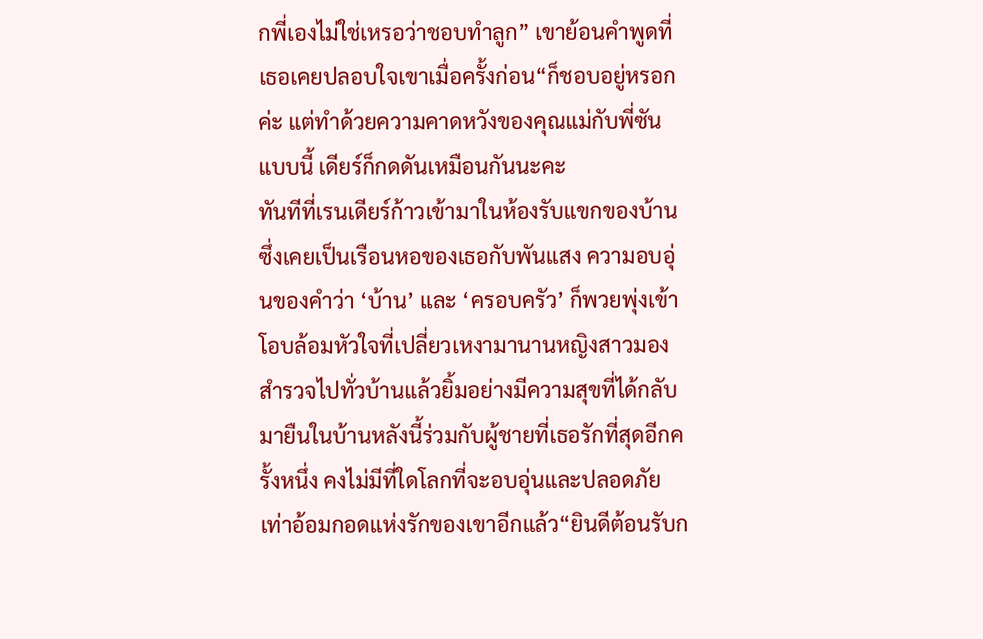กพี่เองไม่ใช่เหรอว่าชอบทำลูก” เขาย้อนคำพูดที่เธอเคยปลอบใจเขาเมื่อครั้งก่อน“ก็ชอบอยู่หรอกค่ะ แต่ทำด้วยความคาดหวังของคุณแม่กับพี่ซันแบบนี้ เดียร์ก็กดดันเหมือนกันนะคะ
ทันทีที่เรนเดียร์ก้าวเข้ามาในห้องรับแขกของบ้านซึ่งเคยเป็นเรือนหอของเธอกับพันแสง ความอบอุ่นของคำว่า ‘บ้าน’ และ ‘ครอบครัว’ ก็พวยพุ่งเข้าโอบล้อมหัวใจที่เปลี่ยวเหงามานานหญิงสาวมองสำรวจไปทั่วบ้านแล้วยิ้มอย่างมีความสุขที่ได้กลับมายืนในบ้านหลังนี้ร่วมกับผู้ชายที่เธอรักที่สุดอีกครั้งหนึ่ง คงไม่มีที่ใดโลกที่จะอบอุ่นและปลอดภัยเท่าอ้อมกอดแห่งรักของเขาอีกแล้ว“ยินดีต้อนรับก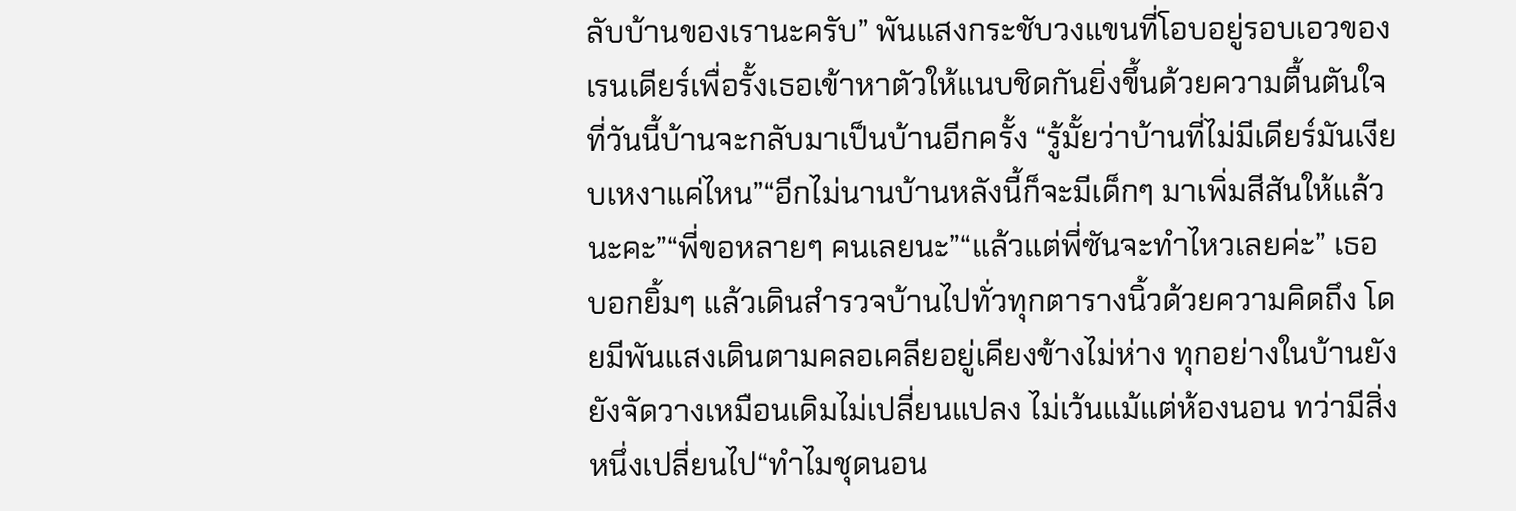ลับบ้านของเรานะครับ” พันแสงกระชับวงแขนที่โอบอยู่รอบเอวของเรนเดียร์เพื่อรั้งเธอเข้าหาตัวให้แนบชิดกันยิ่งขึ้นด้วยความตื้นตันใจที่วันนี้บ้านจะกลับมาเป็นบ้านอีกครั้ง “รู้มั้ยว่าบ้านที่ไม่มีเดียร์มันเงียบเหงาแค่ไหน”“อีกไม่นานบ้านหลังนี้ก็จะมีเด็กๆ มาเพิ่มสีสันให้แล้วนะคะ”“พี่ขอหลายๆ คนเลยนะ”“แล้วแต่พี่ซันจะทำไหวเลยค่ะ” เธอบอกยิ้มๆ แล้วเดินสำรวจบ้านไปทั่วทุกตารางนิ้วด้วยความคิดถึง โดยมีพันแสงเดินตามคลอเคลียอยู่เคียงข้างไม่ห่าง ทุกอย่างในบ้านยังยังจัดวางเหมือนเดิมไม่เปลี่ยนแปลง ไม่เว้นแม้แต่ห้องนอน ทว่ามีสิ่งหนึ่งเปลี่ยนไป“ทำไมชุดนอน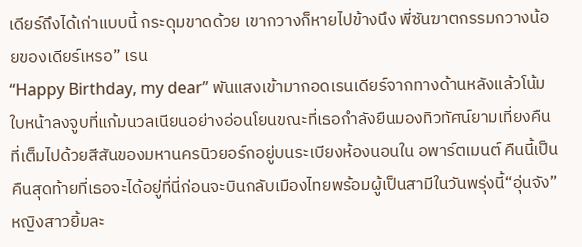เดียร์ถึงได้เก่าแบบนี้ กระดุมขาดด้วย เขากวางก็หายไปข้างนึง พี่ซันฆาตกรรมกวางน้อยของเดียร์เหรอ” เรน
“Happy Birthday, my dear” พันแสงเข้ามากอดเรนเดียร์จากทางด้านหลังแล้วโน้มใบหน้าลงจูบที่แก้มนวลเนียนอย่างอ่อนโยนขณะที่เธอกำลังยืนมองทิวทัศน์ยามเที่ยงคืนที่เต็มไปด้วยสีสันของมหานครนิวยอร์กอยู่บนระเบียงห้องนอนใน อพาร์ตเมนต์ คืนนี้เป็นคืนสุดท้ายที่เธอจะได้อยู่ที่นี่ก่อนจะบินกลับเมืองไทยพร้อมผู้เป็นสามีในวันพรุ่งนี้“อุ่นจัง” หญิงสาวยิ้มละ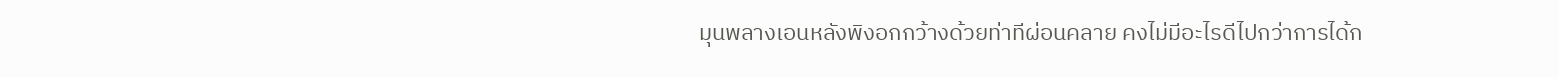มุนพลางเอนหลังพิงอกกว้างด้วยท่าทีผ่อนคลาย คงไม่มีอะไรดีไปกว่าการได้ก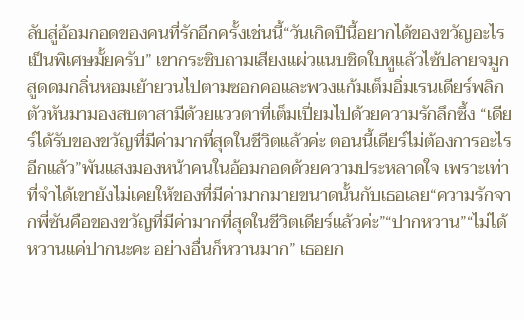ลับสู่อ้อมกอดของคนที่รักอีกครั้งเช่นนี้“วันเกิดปีนี้อยากได้ของขวัญอะไรเป็นพิเศษมั้ยครับ” เขากระซิบถามเสียงแผ่วแนบชิดใบหูแล้วไซ้ปลายจมูกสูดดมกลิ่นหอมเย้ายวนไปตามซอกคอและพวงแก้มเต็มอิ่มเรนเดียร์พลิกตัวหันมามองสบตาสามีด้วยแววตาที่เต็มเปี่ยมไปด้วยความรักลึกซึ้ง “เดียร์ได้รับของขวัญที่มีค่ามากที่สุดในชีวิตแล้วค่ะ ตอนนี้เดียร์ไม่ต้องการอะไรอีกแล้ว”พันแสงมองหน้าคนในอ้อมกอดด้วยความประหลาดใจ เพราะเท่าที่จำได้เขายังไม่เคยให้ของที่มีค่ามากมายขนาดนั้นกับเธอเลย“ความรักจากพี่ซันคือของขวัญที่มีค่ามากที่สุดในชีวิตเดียร์แล้วค่ะ”“ปากหวาน”“ไม่ได้หวานแค่ปากนะคะ อย่างอื่นก็หวานมาก” เธอยก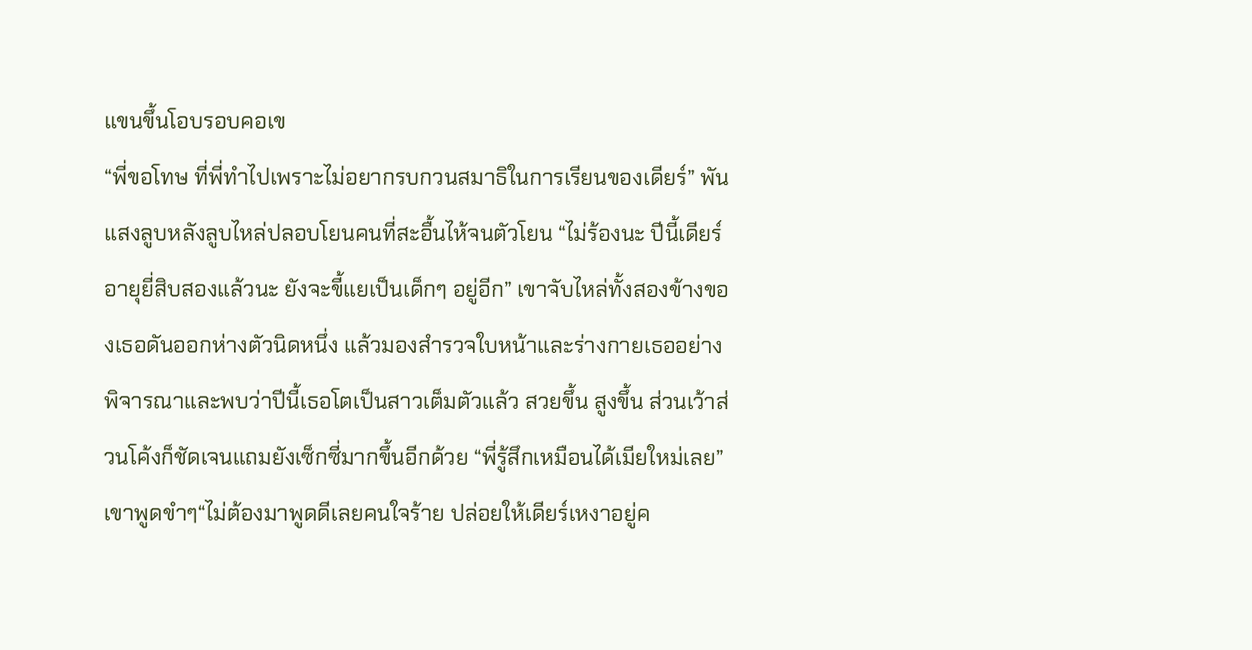แขนขึ้นโอบรอบคอเข
“พี่ขอโทษ ที่พี่ทำไปเพราะไม่อยากรบกวนสมาธิในการเรียนของเดียร์” พันแสงลูบหลังลูบไหล่ปลอบโยนคนที่สะอื้นไห้จนตัวโยน “ไม่ร้องนะ ปีนี้เดียร์อายุยี่สิบสองแล้วนะ ยังจะขี้แยเป็นเด็กๆ อยู่อีก” เขาจับไหล่ทั้งสองข้างของเธอดันออกห่างตัวนิดหนึ่ง แล้วมองสำรวจใบหน้าและร่างกายเธออย่างพิจารณาและพบว่าปีนี้เธอโตเป็นสาวเต็มตัวแล้ว สวยขึ้น สูงขึ้น ส่วนเว้าส่วนโค้งก็ชัดเจนแถมยังเซ็กซี่มากขึ้นอีกด้วย “พี่รู้สึกเหมือนได้เมียใหม่เลย” เขาพูดขำๆ“ไม่ต้องมาพูดดีเลยคนใจร้าย ปล่อยให้เดียร์เหงาอยู่ค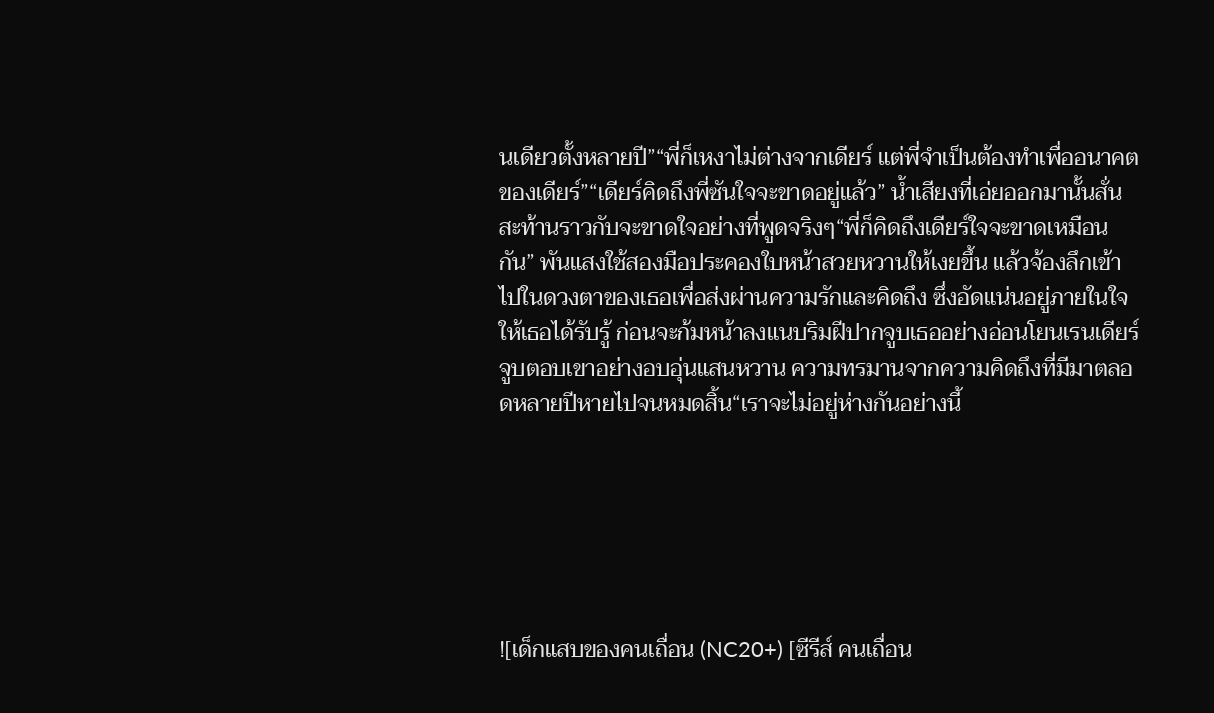นเดียวตั้งหลายปี”“พี่ก็เหงาไม่ต่างจากเดียร์ แต่พี่จำเป็นต้องทำเพื่ออนาคตของเดียร์”“เดียร์คิดถึงพี่ซันใจจะขาดอยู่แล้ว” น้ำเสียงที่เอ่ยออกมานั้นสั่นสะท้านราวกับจะขาดใจอย่างที่พูดจริงๆ“พี่ก็คิดถึงเดียร์ใจจะขาดเหมือนกัน” พันแสงใช้สองมือประคองใบหน้าสวยหวานให้เงยขึ้น แล้วจ้องลึกเข้าไปในดวงตาของเธอเพื่อส่งผ่านความรักและคิดถึง ซึ่งอัดแน่นอยู่ภายในใจให้เธอได้รับรู้ ก่อนจะก้มหน้าลงแนบริมฝีปากจูบเธออย่างอ่อนโยนเรนเดียร์จูบตอบเขาอย่างอบอุ่นแสนหวาน ความทรมานจากความคิดถึงที่มีมาตลอดหลายปีหายไปจนหมดสิ้น“เราจะไม่อยู่ห่างกันอย่างนี้






![เด็กแสบของคนเถื่อน (NC20+) [ซีรีส์ คนเถื่อน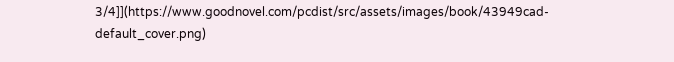3/4]](https://www.goodnovel.com/pcdist/src/assets/images/book/43949cad-default_cover.png)